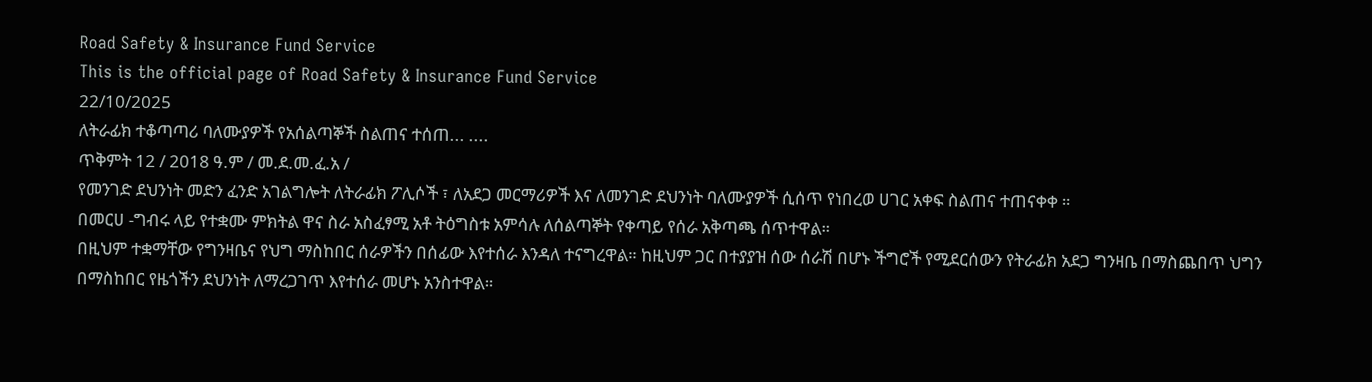Road Safety & Insurance Fund Service
This is the official page of Road Safety & Insurance Fund Service
22/10/2025
ለትራፊክ ተቆጣጣሪ ባለሙያዎች የአሰልጣኞች ስልጠና ተሰጠ... ....
ጥቅምት 12 / 2018 ዓ.ም / መ.ደ.መ.ፈ.አ /
የመንገድ ደህንነት መድን ፈንድ አገልግሎት ለትራፊክ ፖሊሶች ፣ ለአደጋ መርማሪዎች እና ለመንገድ ደህንነት ባለሙያዎች ሲሰጥ የነበረወ ሀገር አቀፍ ስልጠና ተጠናቀቀ ።
በመርሀ -ግብሩ ላይ የተቋሙ ምክትል ዋና ስራ አስፈፃሚ አቶ ትዕግስቱ አምሳሉ ለሰልጣኞት የቀጣይ የሰራ አቅጣጫ ሰጥተዋል።
በዚህም ተቋማቸው የግንዛቤና የህግ ማስከበር ሰራዎችን በሰፊው እየተሰራ እንዳለ ተናግረዋል። ከዚህም ጋር በተያያዝ ሰው ሰራሽ በሆኑ ችግሮች የሚደርሰውን የትራፊክ አደጋ ግንዛቤ በማስጨበጥ ህግን በማስከበር የዜጎችን ደህንነት ለማረጋገጥ እየተሰራ መሆኑ አንስተዋል።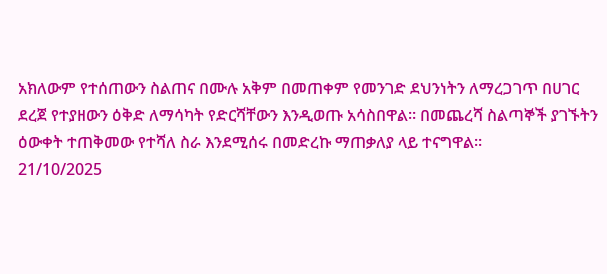አክለውም የተሰጠውን ስልጠና በሙሉ አቅም በመጠቀም የመንገድ ደህንነትን ለማረጋገጥ በሀገር ደረጀ የተያዘውን ዕቅድ ለማሳካት የድርሻቸውን እንዲወጡ አሳስበዋል። በመጨረሻ ስልጣኞች ያገኙትን ዕውቀት ተጠቅመው የተሻለ ስራ እንደሚሰሩ በመድረኩ ማጠቃለያ ላይ ተናግዋል።
21/10/2025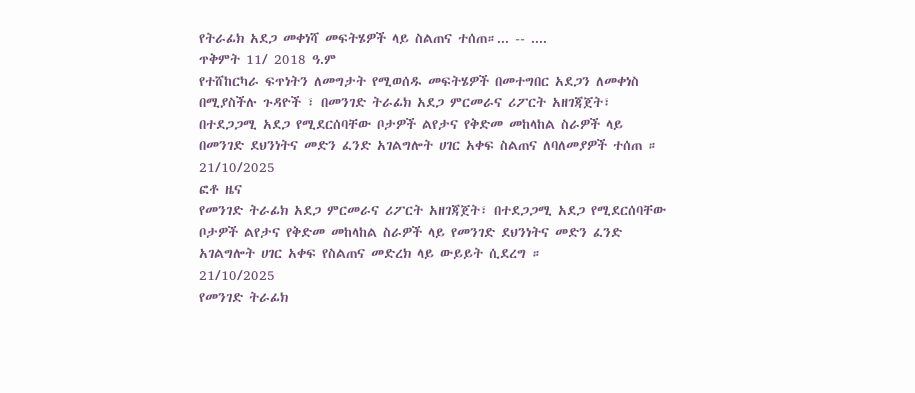የትራፊክ አደጋ መቀነሻ መፍትሄዎች ላይ ስልጠና ተሰጠ።... -- ....
ጥቅምት 11/ 2018 ዓ.ም
የተሸከርካራ ፍጥነትን ለመግታት የሚወሰዱ መፍትሄዎች በመተግበር አደጋን ለመቀነስ በሚያስችሉ ጉዳዮች ፣ በመንገድ ትራፊክ አደጋ ምርመራና ሪፖርት አዘገጃጀት፣ በተደጋጋሚ አደጋ የሚደርሰባቸው ቦታዎች ልየታና የቅድመ መከላከል ስራዎች ላይ በመንገድ ደህንነትና መድን ፈንድ አገልግሎት ሀገር አቀፍ ስልጠና ለባለመያዎች ተሰጠ ።
21/10/2025
ፎቶ ዜና
የመንገድ ትራፊክ አደጋ ምርመራና ሪፖርት አዘገጃጀት፣ በተደጋጋሚ አደጋ የሚደርሰባቸው ቦታዎች ልየታና የቅድመ መከላከል ስራዎች ላይ የመንገድ ደህንነትና መድን ፈንድ አገልግሎት ሀገር አቀፍ የስልጠና መድረክ ላይ ውይይት ሲደረግ ።
21/10/2025
የመንገድ ትራፊክ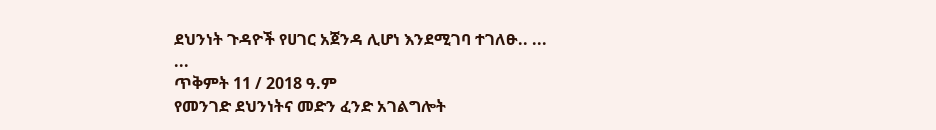ደህንነት ጉዳዮች የሀገር አጀንዳ ሊሆነ እንደሚገባ ተገለፁ.. ... ...
ጥቅምት 11 / 2018 ዓ.ም
የመንገድ ደህንነትና መድን ፈንድ አገልግሎት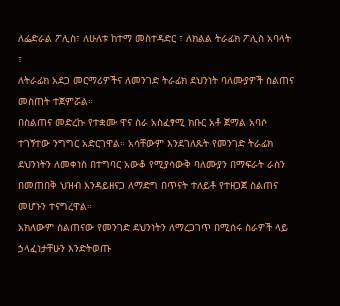ለፌድራል ፖሊስ፣ ለሁለቱ ከተማ መስተዳድር ፣ ለክልል ትራፊክ ፖሊስ አባላት ፣
ለትራፊክ አደጋ መርማሪዎችና ለመንገድ ትራፊክ ደህንነት ባለሙያዎች ስልጠና መስጠት ተጀምሯል።
በስልጠና መድረኩ የተቋሙ ዋና ስራ አስፈፃሚ ክቡር አቶ ጀማል አባሶ ተገኝተው ንግግር አድርገዋል። አሳቸውም እንደገለጹት የመንገድ ትራፊክ ደህንነትን ለመቀነስ በተግባር አውቆ የሚያሳውቅ ባለሙያን በማፍራት ራስን በመጠበቅ ህዝብ እንዳይዘናጋ ለማድግ በጥናት ተለይቶ የተዘጋጀ ስልጠና መሆኑን ተናግረዋል።
አክለውም ስልጠናው የመንገድ ደህንነትን ለማረጋገጥ በሚሰሩ ስራዎች ላይ ኃላፈነታቸሁን እንድትወጡ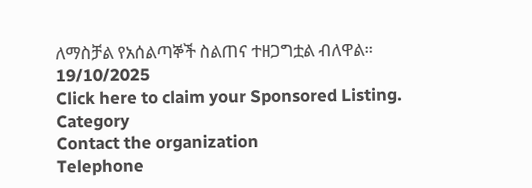ለማስቻል የአሰልጣኞች ስልጠና ተዘጋግቷል ብለዋል።
19/10/2025
Click here to claim your Sponsored Listing.
Category
Contact the organization
Telephone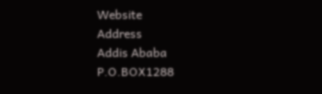Website
Address
Addis Ababa
P.O.BOX1288